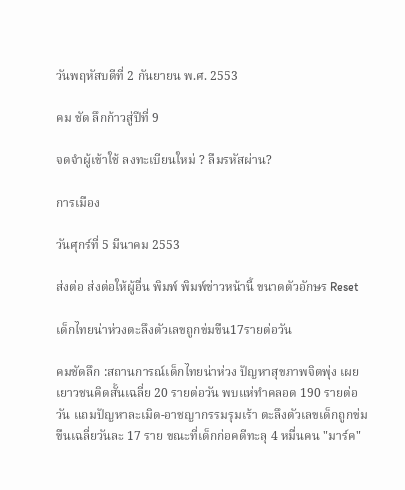วันพฤหัสบดีที่ 2 กันยายน พ.ศ. 2553

คม ชัด ลึกก้าวสู่ปีที่ 9

จดจำผู้เข้าใช้ ลงทะเบียนใหม่ ? ลืมรหัสผ่าน?

การเมือง

วันศุกร์ที่ 5 มีนาคม 2553

ส่งต่อ ส่งต่อให้ผู้อื่น พิมพ์ พิมพ์ข่าวหน้านี้ ขนาดตัวอักษร Reset

เด็กไทยน่าห่วงตะลึงตัวเลขถูกข่มขืน17รายต่อวัน

คมชัดลึก :สถานการณ์เด็กไทยน่าห่วง ปัญหาสุขภาพจิตพุ่ง เผยเยาวชนคิดสั้นเฉลี่ย 20 รายต่อวัน พบแห่ทำคลอด 190 รายต่อวัน แถมปัญหาละเมิด-อาชญากรรมรุมเร้า ตะลึงตัวเลขเด็กถูกข่มขืนเฉลี่ยวันละ 17 ราย ขณะที่เด็กก่อคดีทะลุ 4 หมื่นคน "มาร์ค"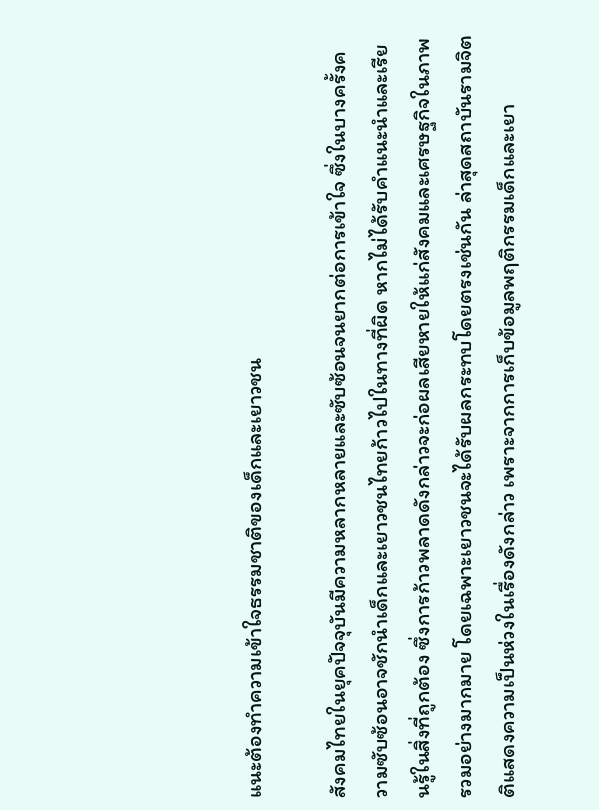แนะต้องทำความเข้าใจธรรมชาติของเด็กและเยาวชน

สังคมไทยในยุคปัจจุบันมีความหลากหลายและซับซ้อนจนยากต่อการเข้าใจ ซึ่งในบางครั้งความซับซ้อนอาจชักนำเด็กและเยาวชนไทยก้าวไปในทางที่ผิด หากไม่ได้รับคำแนะนำและเรียนรู้ในสิ่งที่ถูกต้อง ซึ่งการก้าวพลาดดังกล่าวจะก่อผลเสียหายให้แก่สังคมและเศรษฐกิจในภาพรวมอย่างมากมาย โดยเฉพาะเยาวชนจะได้รับผลกระทบโดยตรงเช่นกัน ล่าสุดสถาบันรามจิตติแสดงความเป็นห่วงในเรื่องดังกล่าว เพราะจากการเก็บข้อมูลพฤติกรรมเด็กและเยา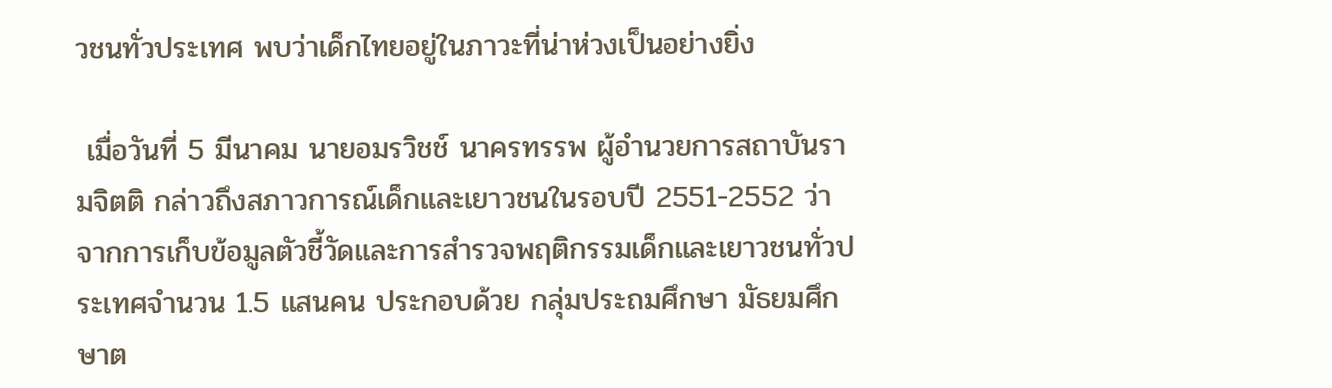วชนทั่วประเทศ พบว่าเด็กไทยอยู่ในภาวะที่น่าห่วงเป็นอย่างยิ่ง

 เมื่อวันที่ 5 มีนาคม นายอมรวิชช์ นาครทรรพ ผู้อำนวยการสถาบันรามจิตติ กล่าวถึงสภาวการณ์เด็กและเยาวชนในรอบปี 2551-2552 ว่า จากการเก็บข้อมูลตัวชี้วัดและการสำรวจพฤติกรรมเด็กและเยาวชนทั่วประเทศจำนวน 1.5 แสนคน ประกอบด้วย กลุ่มประถมศึกษา มัธยมศึกษาต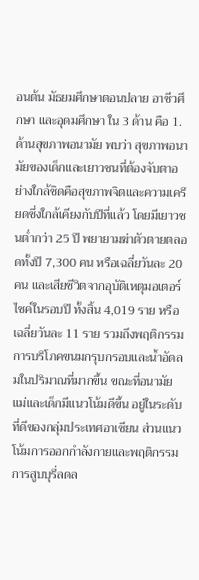อนต้น มัธยมศึกษาตอนปลาย อาชีวศึกษา และอุดมศึกษา ใน 3 ด้าน คือ 1.ด้านสุขภาพอนามัย พบว่า สุขภาพอนามัยของเด็กและเยาวชนที่ต้องจับตาอย่างใกล้ชิดคือสุขภาพจิตและความเครียดซึ่งใกล้เคียงกับปีที่แล้ว โดยมีเยาวชนต่ำกว่า 25 ปี พยายามฆ่าตัวตายตลอดทั้งปี 7,300 คน หรือเฉลี่ยวันละ 20 คน และเสียชีวิตจากอุบัติเหตุมอเตอร์ไซค์ในรอบปี ทั้งสิ้น 4,019 ราย หรือเฉลี่ยวันละ 11 ราย รวมถึงพฤติกรรมการบริโภคขนมกรุบกรอบและน้ำอัดลมในปริมาณที่มากขึ้น ขณะที่อนามัยแม่และเด็กมีแนวโน้มดีขึ้น อยู่ในระดับที่ดีของกลุ่มประเทศอาเซียน ส่วนแนวโน้มการออกกำลังกายและพฤติกรรมการสูบบุรี่ลดล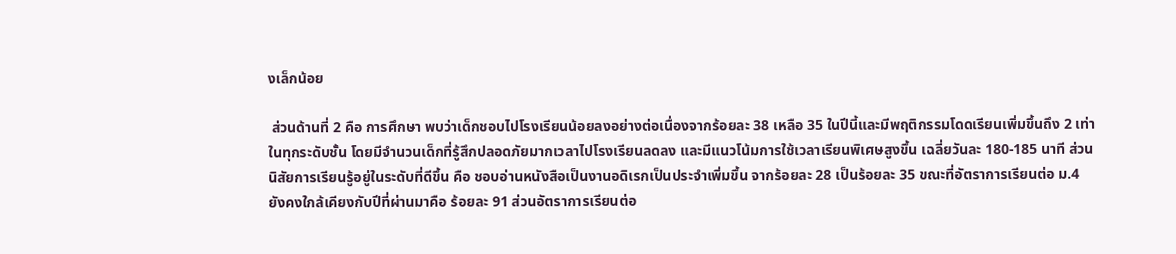งเล็กน้อย

 ส่วนด้านที่ 2 คือ การศึกษา พบว่าเด็กชอบไปโรงเรียนน้อยลงอย่างต่อเนื่องจากร้อยละ 38 เหลือ 35 ในปีนี้และมีพฤติกรรมโดดเรียนเพิ่มขึ้นถึง 2 เท่าในทุกระดับชั้น โดยมีจำนวนเด็กที่รู้สึกปลอดภัยมากเวลาไปโรงเรียนลดลง และมีแนวโน้มการใช้เวลาเรียนพิเศษสูงขึ้น เฉลี่ยวันละ 180-185 นาที ส่วนนิสัยการเรียนรู้อยู่ในระดับที่ดีขึ้น คือ ชอบอ่านหนังสือเป็นงานอดิเรกเป็นประจำเพิ่มขึ้น จากร้อยละ 28 เป็นร้อยละ 35 ขณะที่อัตราการเรียนต่อ ม.4 ยังคงใกล้เคียงกับปีที่ผ่านมาคือ ร้อยละ 91 ส่วนอัตราการเรียนต่อ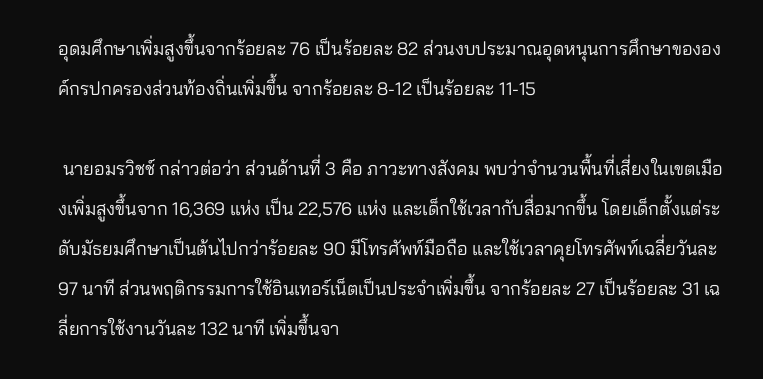อุดมศึกษาเพิ่มสูงขึ้นจากร้อยละ 76 เป็นร้อยละ 82 ส่วนงบประมาณอุดหนุนการศึกษาขององค์กรปกครองส่วนท้องถิ่นเพิ่มขึ้น จากร้อยละ 8-12 เป็นร้อยละ 11-15

 นายอมรวิชช์ กล่าวต่อว่า ส่วนด้านที่ 3 คือ ภาวะทางสังคม พบว่าจำนวนพื้นที่เสี่ยงในเขตเมืองเพิ่มสูงขึ้นจาก 16,369 แห่ง เป็น 22,576 แห่ง และเด็กใช้เวลากับสื่อมากขึ้น โดยเด็กตั้งแต่ระดับมัธยมศึกษาเป็นต้นไปกว่าร้อยละ 90 มีโทรศัพท์มือถือ และใช้เวลาคุยโทรศัพท์เฉลี่ยวันละ 97 นาที ส่วนพฤติกรรมการใช้อินเทอร์เน็ตเป็นประจำเพิ่มขึ้น จากร้อยละ 27 เป็นร้อยละ 31 เฉลี่ยการใช้งานวันละ 132 นาที เพิ่มขึ้นจา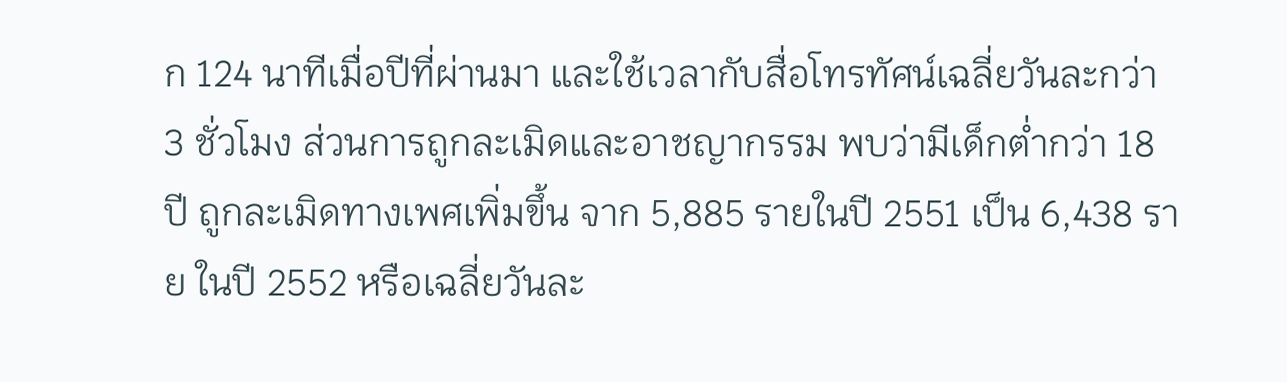ก 124 นาทีเมื่อปีที่ผ่านมา และใช้เวลากับสื่อโทรทัศน์เฉลี่ยวันละกว่า 3 ชั่วโมง ส่วนการถูกละเมิดและอาชญากรรม พบว่ามีเด็กต่ำกว่า 18 ปี ถูกละเมิดทางเพศเพิ่มขึ้น จาก 5,885 รายในปี 2551 เป็น 6,438 ราย ในปี 2552 หรือเฉลี่ยวันละ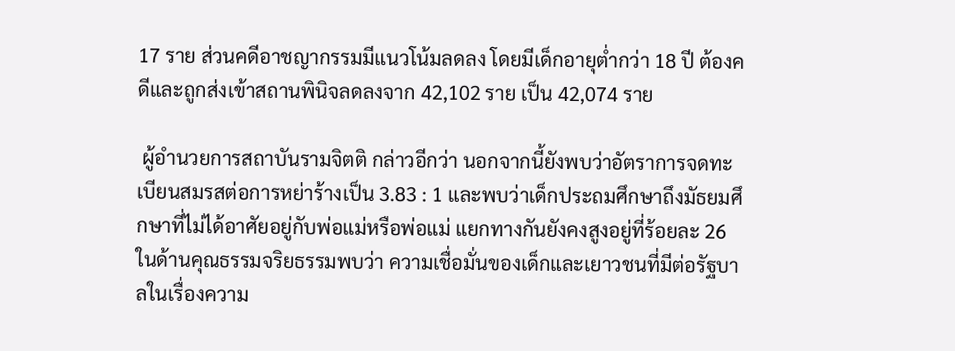17 ราย ส่วนคดีอาชญากรรมมีแนวโน้มลดลง โดยมีเด็กอายุต่ำกว่า 18 ปี ต้องคดีและถูกส่งเข้าสถานพินิจลดลงจาก 42,102 ราย เป็น 42,074 ราย

 ผู้อำนวยการสถาบันรามจิตติ กล่าวอีกว่า นอกจากนี้ยังพบว่าอัตราการจดทะเบียนสมรสต่อการหย่าร้างเป็น 3.83 : 1 และพบว่าเด็กประถมศึกษาถึงมัธยมศึกษาที่ไม่ได้อาศัยอยู่กับพ่อแม่หรือพ่อแม่ แยกทางกันยังคงสูงอยู่ที่ร้อยละ 26 ในด้านคุณธรรมจริยธรรมพบว่า ความเชื่อมั่นของเด็กและเยาวชนที่มีต่อรัฐบาลในเรื่องความ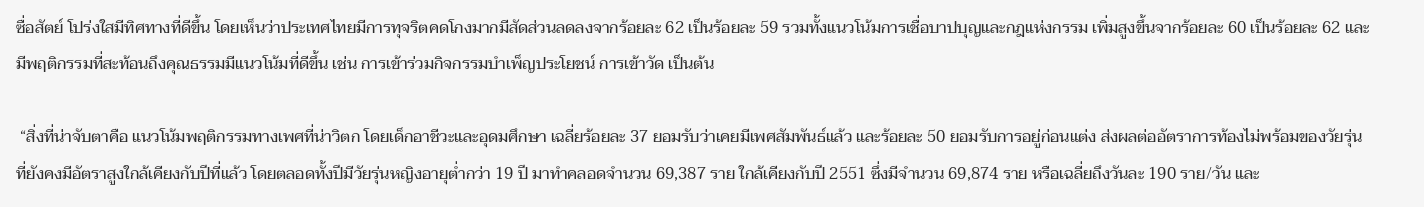ซื่อสัตย์ โปร่งใสมีทิศทางที่ดีขึ้น โดยเห็นว่าประเทศไทยมีการทุจริตคดโกงมากมีสัดส่วนลดลงจากร้อยละ 62 เป็นร้อยละ 59 รวมทั้งแนวโน้มการเชื่อบาปบุญและกฎแห่งกรรม เพิ่มสูงขึ้นจากร้อยละ 60 เป็นร้อยละ 62 และมีพฤติกรรมที่สะท้อนถึงคุณธรรมมีแนวโน้มที่ดีขึ้น เช่น การเข้าร่วมกิจกรรมบำเพ็ญประโยชน์ การเข้าวัด เป็นต้น

 “สิ่งที่น่าจับตาคือ แนวโน้มพฤติกรรมทางเพศที่น่าวิตก โดยเด็กอาชีวะและอุดมศึกษา เฉลี่ยร้อยละ 37 ยอมรับว่าเคยมีเพศสัมพันธ์แล้ว และร้อยละ 50 ยอมรับการอยู่ก่อนแต่ง ส่งผลต่ออัตราการท้องไม่พร้อมของวัยรุ่นที่ยังคงมีอัตราสูงใกล้เคียงกับปีที่แล้ว โดยตลอดทั้งปีมีวัยรุ่นหญิงอายุต่ำกว่า 19 ปี มาทำคลอดจำนวน 69,387 ราย ใกล้เคียงกับปี 2551 ซึ่งมีจำนวน 69,874 ราย หรือเฉลี่ยถึงวันละ 190 ราย/วัน และ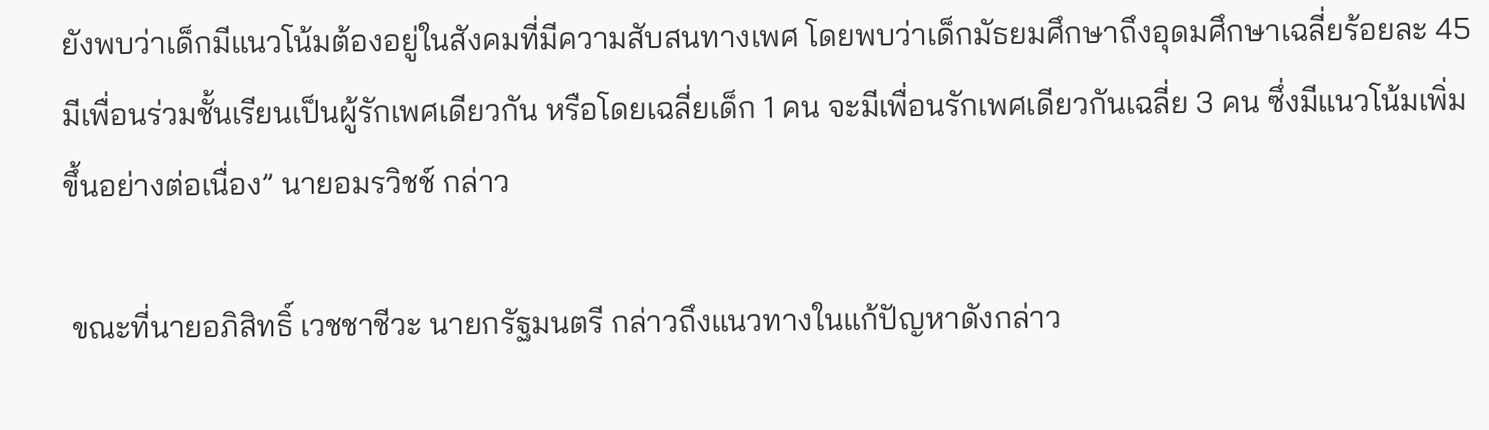ยังพบว่าเด็กมีแนวโน้มต้องอยู่ในสังคมที่มีความสับสนทางเพศ โดยพบว่าเด็กมัธยมศึกษาถึงอุดมศึกษาเฉลี่ยร้อยละ 45 มีเพื่อนร่วมชั้นเรียนเป็นผู้รักเพศเดียวกัน หรือโดยเฉลี่ยเด็ก 1 คน จะมีเพื่อนรักเพศเดียวกันเฉลี่ย 3 คน ซึ่งมีแนวโน้มเพิ่มขึ้นอย่างต่อเนื่อง” นายอมรวิชช์ กล่าว

 ขณะที่นายอภิสิทธิ์ เวชชาชีวะ นายกรัฐมนตรี กล่าวถึงแนวทางในแก้ปัญหาดังกล่าว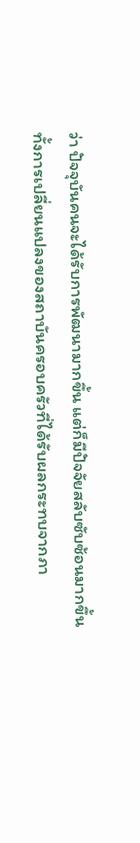ว่า ปัจจุบันคนจะได้รับการพัฒนามากขึ้น แต่ก็มีปัจจัยสลับซับซ้อนมากขึ้น ทั้งการเปลี่ยนแปลงของสถาบันครอบครัวที่ได้รับผลกระทบจากภา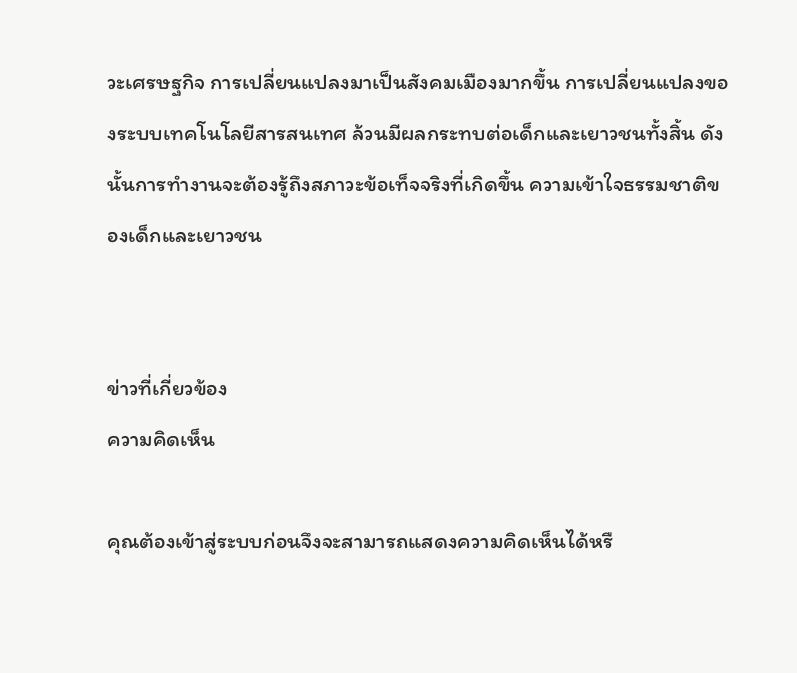วะเศรษฐกิจ การเปลี่ยนแปลงมาเป็นสังคมเมืองมากขึ้น การเปลี่ยนแปลงของระบบเทคโนโลยีสารสนเทศ ล้วนมีผลกระทบต่อเด็กและเยาวชนทั้งสิ้น ดังนั้นการทำงานจะต้องรู้ถึงสภาวะข้อเท็จจริงที่เกิดขึ้น ความเข้าใจธรรมชาติของเด็กและเยาวชน


ข่าวที่เกี่ยวข้อง
ความคิดเห็น

คุณต้องเข้าสู่ระบบก่อนจึงจะสามารถแสดงความคิดเห็นได้หรื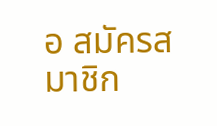อ สมัครสมาชิก